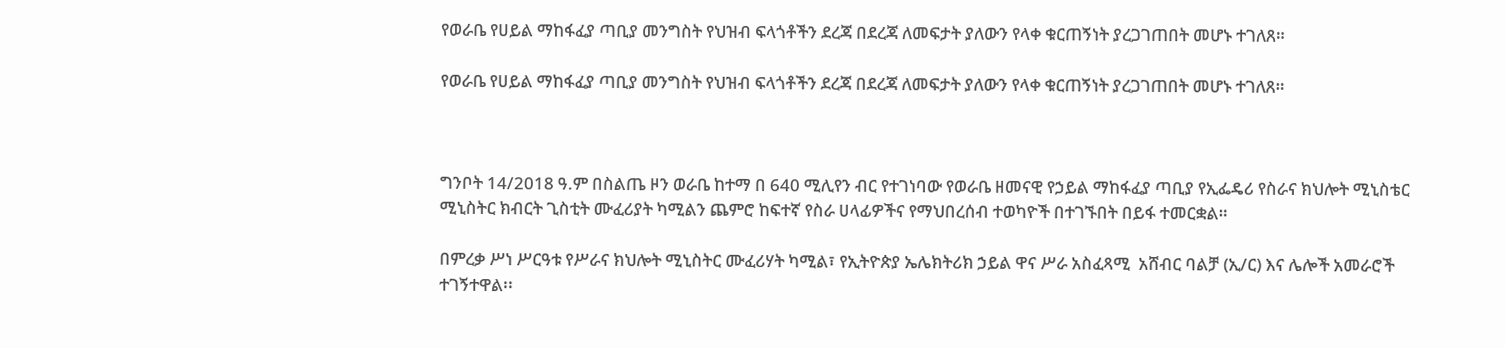የወራቤ የሀይል ማከፋፈያ ጣቢያ መንግስት የህዝብ ፍላጎቶችን ደረጃ በደረጃ ለመፍታት ያለውን የላቀ ቁርጠኝነት ያረጋገጠበት መሆኑ ተገለጸ።

የወራቤ የሀይል ማከፋፈያ ጣቢያ መንግስት የህዝብ ፍላጎቶችን ደረጃ በደረጃ ለመፍታት ያለውን የላቀ ቁርጠኝነት ያረጋገጠበት መሆኑ ተገለጸ።



ግንቦት 14/2018 ዓ.ም በስልጤ ዞን ወራቤ ከተማ በ 640 ሚሊየን ብር የተገነባው የወራቤ ዘመናዊ የኃይል ማከፋፈያ ጣቢያ የኢፌዴሪ የስራና ክህሎት ሚኒስቴር ሚኒስትር ክብርት ጊስቲት ሙፈሪያት ካሚልን ጨምሮ ከፍተኛ የስራ ሀላፊዎችና የማህበረሰብ ተወካዮች በተገኙበት በይፋ ተመርቋል።

በምረቃ ሥነ ሥርዓቱ የሥራና ክህሎት ሚኒስትር ሙፈሪሃት ካሚል፣ የኢትዮጵያ ኤሌክትሪክ ኃይል ዋና ሥራ አስፈጻሚ  አሸብር ባልቻ (ኢ/ር) እና ሌሎች አመራሮች ተገኝተዋል፡፡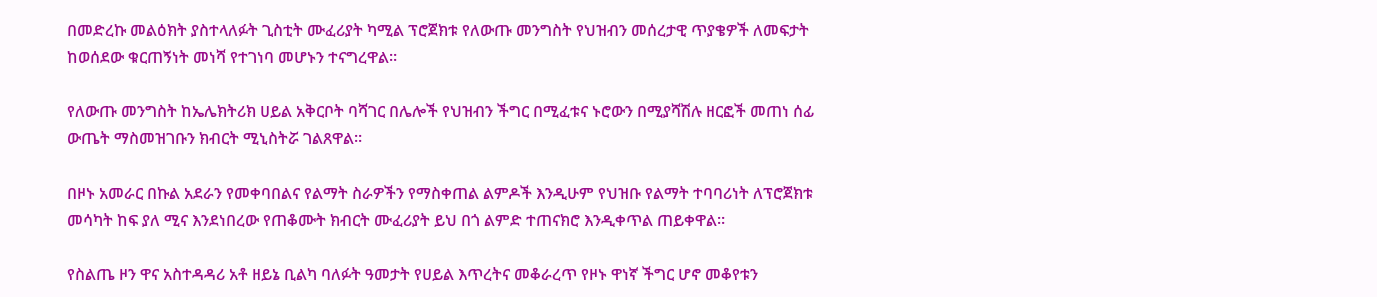በመድረኩ መልዕክት ያስተላለፉት ጊስቲት ሙፈሪያት ካሚል ፕሮጀክቱ የለውጡ መንግስት የህዝብን መሰረታዊ ጥያቄዎች ለመፍታት ከወሰደው ቁርጠኝነት መነሻ የተገነባ መሆኑን ተናግረዋል።

የለውጡ መንግስት ከኤሌክትሪክ ሀይል አቅርቦት ባሻገር በሌሎች የህዝብን ችግር በሚፈቱና ኑሮውን በሚያሻሽሉ ዘርፎች መጠነ ሰፊ ውጤት ማስመዝገቡን ክብርት ሚኒስትሯ ገልጸዋል።

በዞኑ አመራር በኩል አደራን የመቀባበልና የልማት ስራዎችን የማስቀጠል ልምዶች እንዲሁም የህዝቡ የልማት ተባባሪነት ለፕሮጀክቱ መሳካት ከፍ ያለ ሚና እንደነበረው የጠቆሙት ክብርት ሙፈሪያት ይህ በጎ ልምድ ተጠናክሮ እንዲቀጥል ጠይቀዋል።

የስልጤ ዞን ዋና አስተዳዳሪ አቶ ዘይኔ ቢልካ ባለፉት ዓመታት የሀይል እጥረትና መቆራረጥ የዞኑ ዋነኛ ችግር ሆኖ መቆየቱን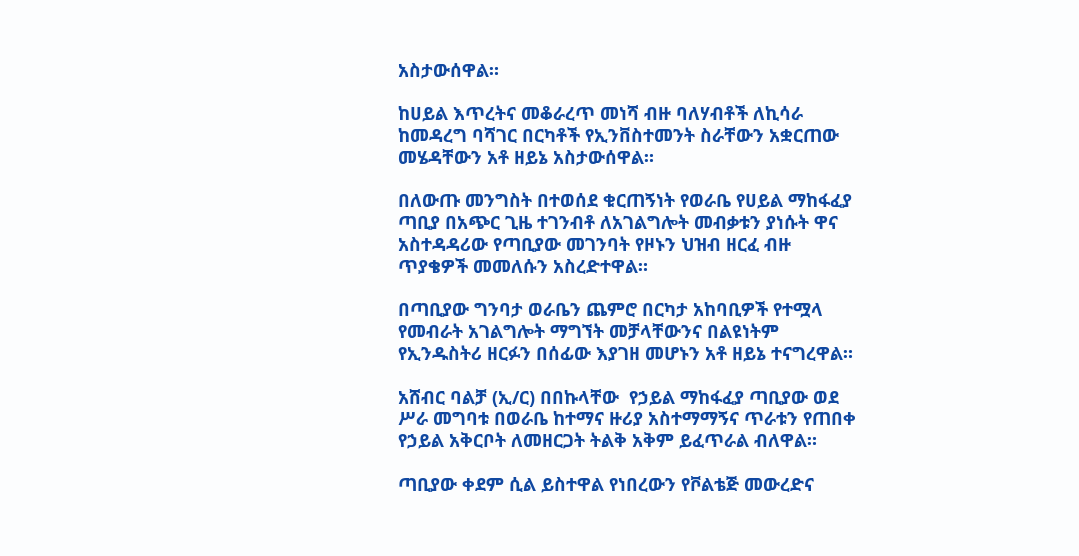አስታውሰዋል።

ከሀይል እጥረትና መቆራረጥ መነሻ ብዙ ባለሃብቶች ለኪሳራ ከመዳረግ ባሻገር በርካቶች የኢንቨስተመንት ስራቸውን አቋርጠው መሄዳቸውን አቶ ዘይኔ አስታውሰዋል።

በለውጡ መንግስት በተወሰደ ቁርጠኝነት የወራቤ የሀይል ማከፋፈያ ጣቢያ በአጭር ጊዜ ተገንብቶ ለአገልግሎት መብቃቱን ያነሱት ዋና አስተዳዳሪው የጣቢያው መገንባት የዞኑን ህዝብ ዘርፈ ብዙ ጥያቄዎች መመለሱን አስረድተዋል።

በጣቢያው ግንባታ ወራቤን ጨምሮ በርካታ አከባቢዎች የተሟላ የመብራት አገልግሎት ማግኘት መቻላቸውንና በልዩነትም የኢንዱስትሪ ዘርፉን በሰፊው እያገዘ መሆኑን አቶ ዘይኔ ተናግረዋል።

አሸብር ባልቻ (ኢ/ር) በበኩላቸው  የኃይል ማከፋፈያ ጣቢያው ወደ ሥራ መግባቱ በወራቤ ከተማና ዙሪያ አስተማማኝና ጥራቱን የጠበቀ የኃይል አቅርቦት ለመዘርጋት ትልቅ አቅም ይፈጥራል ብለዋል።

ጣቢያው ቀደም ሲል ይስተዋል የነበረውን የቮልቴጅ መውረድና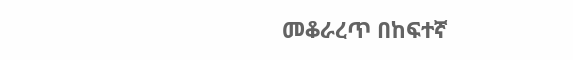መቆራረጥ በከፍተኛ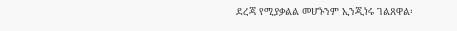ደረጃ የሚያቃልል መሆኑንም ኢንጂነሩ ገልጸዋል፡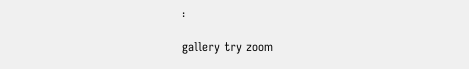፡

gallery try zoom